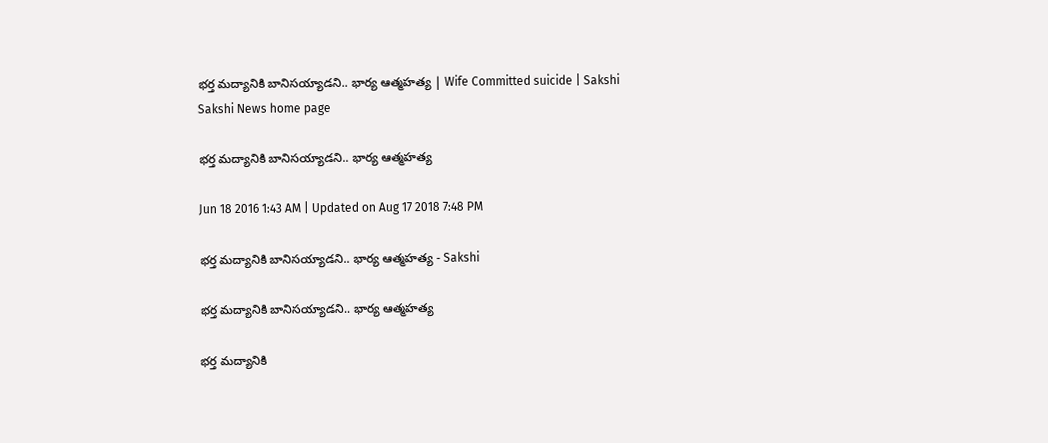భర్త మద్యానికి బానిసయ్యాడని.. భార్య ఆత్మహత్య | Wife Committed suicide | Sakshi
Sakshi News home page

భర్త మద్యానికి బానిసయ్యాడని.. భార్య ఆత్మహత్య

Jun 18 2016 1:43 AM | Updated on Aug 17 2018 7:48 PM

భర్త మద్యానికి బానిసయ్యాడని.. భార్య ఆత్మహత్య - Sakshi

భర్త మద్యానికి బానిసయ్యాడని.. భార్య ఆత్మహత్య

భర్త మద్యానికి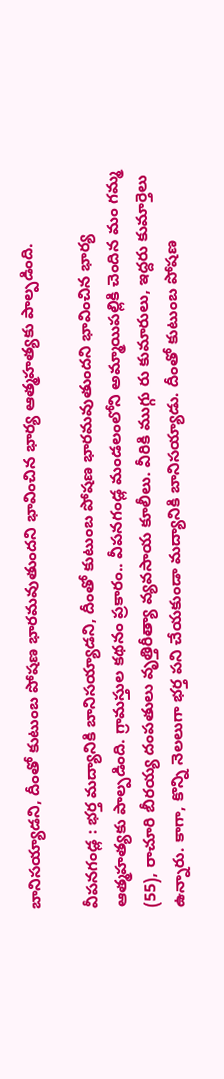బానిసయ్యాడని, దీంతో కుటుంబ పోషణ భారమవుతుందని భావించిన భార్య ఆత్మహత్యకు పాల్పడింది.

వీపనగండ్ల : భర్త మద్యానికి బానిసయ్యాడని, దీంతో కుటుంబ పోషణ భారమవుతుందని భావించిన భార్య ఆత్మహత్యకు పాల్పడింది. గ్రామస్తుల కథనం ప్రకారం.. వీపనగండ్ల మండలంలోని అమ్మాయిపల్లికి చెందిన మం గమ్మ (55), రాచూరి బీరయ్య దంపతులు వృత్తిరీత్యా వ్యవసాయ కూలీలు. వీరికి ముగ్గు రు కుమారులు, ఇద్దరు కుమార్తెలు ఉన్నారు. కాగా, కొన్ని నెలలుగా భర్త పని చేయకుండా మద్యానికి బానిసయ్యాడు. దీంతో కుటుంబ పోషణ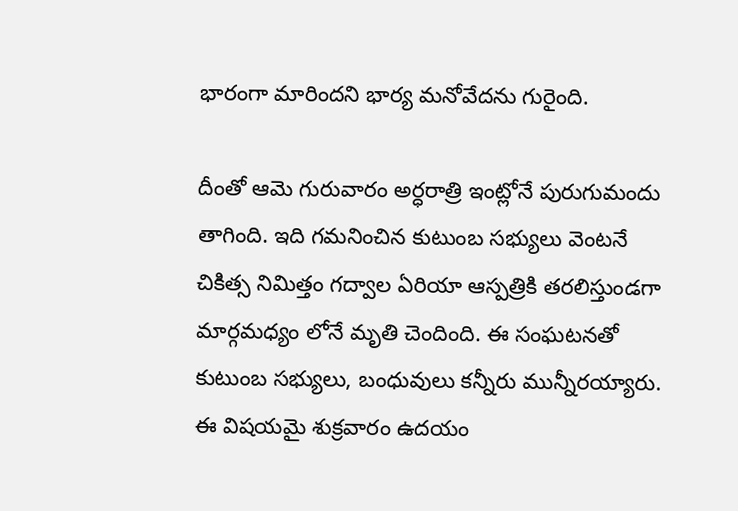భారంగా మారిందని భార్య మనోవేదను గురైంది.

దీంతో ఆమె గురువారం అర్ధరాత్రి ఇంట్లోనే పురుగుమందు తాగింది. ఇది గమనించిన కుటుంబ సభ్యులు వెంటనే చికిత్స నిమిత్తం గద్వాల ఏరియా ఆస్పత్రికి తరలిస్తుండగా మార్గమధ్యం లోనే మృతి చెందింది. ఈ సంఘటనతో కుటుంబ సభ్యులు, బంధువులు కన్నీరు మున్నీరయ్యారు. ఈ విషయమై శుక్రవారం ఉదయం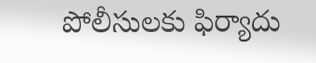పోలీసులకు ఫిర్యాదు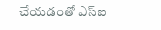చేయడంతో ఎస్‌ఐ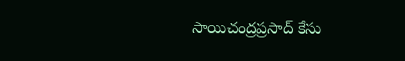సాయిచంద్రప్రసాద్ కేసు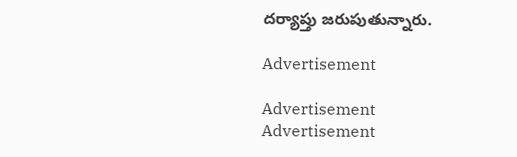దర్యాప్తు జరుపుతున్నారు.

Advertisement

Advertisement
Advertisement